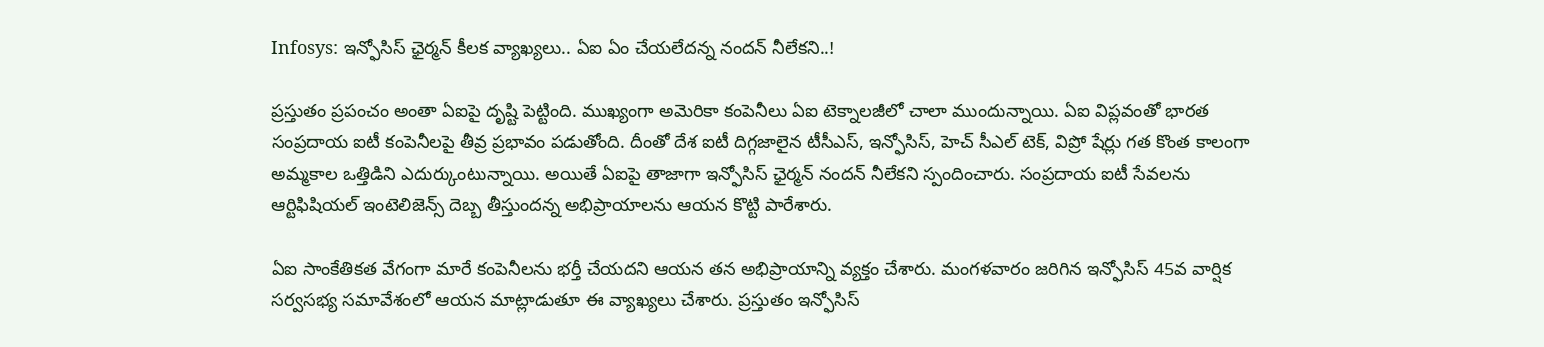Infosys: ఇన్ఫోసిస్ ఛైర్మన్ కీలక వ్యాఖ్యలు.. ఏఐ ఏం చేయలేదన్న నందన్ నీలేకని..!

ప్రస్తుతం ప్రపంచం అంతా ఏఐపై దృష్టి పెట్టింది. ముఖ్యంగా అమెరికా కంపెనీలు ఏఐ టెక్నాలజీలో చాలా ముందున్నాయి. ఏఐ విప్లవంతో భారత సంప్రదాయ ఐటీ కంపెనీలపై తీవ్ర ప్రభావం పడుతోంది. దీంతో దేశ ఐటీ దిగ్గజాలైన టీసీఎస్, ఇన్ఫోసిస్, హెచ్ సీఎల్ టెక్, విప్రో షేర్లు గత కొంత కాలంగా అమ్మకాల ఒత్తిడిని ఎదుర్కుంటున్నాయి. అయితే ఏఐపై తాజాగా ఇన్ఫోసిస్ ఛైర్మన్ నందన్ నీలేకని స్పందించారు. సంప్రదాయ ఐటీ సేవలను ఆర్టిఫిషియల్ ఇంటెలిజెన్స్ దెబ్బ తీస్తుందన్న అభిప్రాయాలను ఆయన కొట్టి పారేశారు.

ఏఐ సాంకేతికత వేగంగా మారే కంపెనీలను భర్తీ చేయదని ఆయన తన అభిప్రాయాన్ని వ్యక్తం చేశారు. మంగళవారం జరిగిన ఇన్ఫోసిస్ 45వ వార్షిక సర్వసభ్య సమావేశంలో ఆయన మాట్లాడుతూ ఈ వ్యాఖ్యలు చేశారు. ప్రస్తుతం ఇన్ఫోసిస్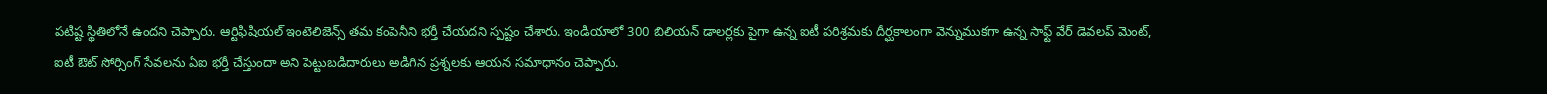పటిష్ట స్థితిలోనే ఉందని చెప్పారు. ఆర్టిఫిషియల్ ఇంటెలిజెన్స్ తమ కంపెనీని భర్తీ చేయదని స్పష్టం చేశారు. ఇండియాలో 300 బిలియన్ డాలర్లకు పైగా ఉన్న ఐటీ పరిశ్రమకు దీర్ఘకాలంగా వెన్నుముకగా ఉన్న సాఫ్ట్ వేర్ డెవలప్ మెంట్, ఐటీ ఔట్ సోర్సింగ్ సేవలను ఏఐ భర్తీ చేస్తుందా అని పెట్టుబడిదారులు అడిగిన ప్రశ్నలకు ఆయన సమాధానం చెప్పారు.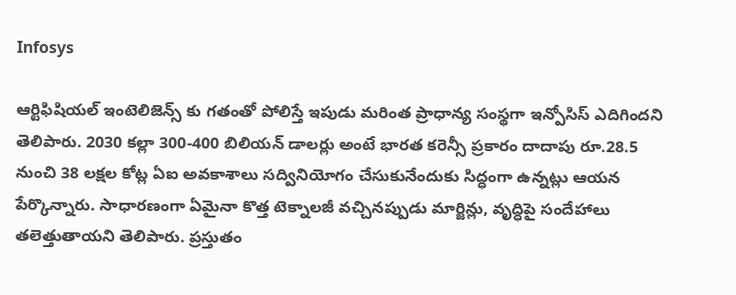Infosys

ఆర్టిఫిషియల్ ఇంటెలిజెన్స్ కు గతంతో పోలిస్తే ఇపుడు మరింత ప్రాధాన్య సంస్థగా ఇన్పోసిస్‌ ఎదిగిందని తెలిపారు. 2030 కల్లా 300-400 బిలియన్ డాలర్లు అంటే భారత కరెన్సీ ప్రకారం దాదాపు రూ.28.5 నుంచి 38 లక్షల కోట్ల ఏఐ అవకాశాలు సద్వినియోగం చేసుకునేందుకు సిద్ధంగా ఉన్నట్లు ఆయన పేర్కొన్నారు. సాధారణంగా ఏమైనా కొత్త టెక్నాలజీ వచ్చినప్పుడు మార్జిన్లు, వృద్ధిపై సందేహాలు తలెత్తుతాయని తెలిపారు. ప్రస్తుతం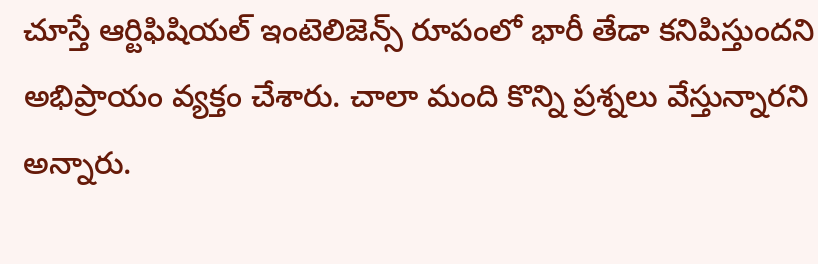చూస్తే ఆర్టిఫిషియల్ ఇంటెలిజెన్స్ రూపంలో భారీ తేడా కనిపిస్తుందని అభిప్రాయం వ్యక్తం చేశారు. చాలా మంది కొన్ని ప్రశ్నలు వేస్తున్నారని అన్నారు.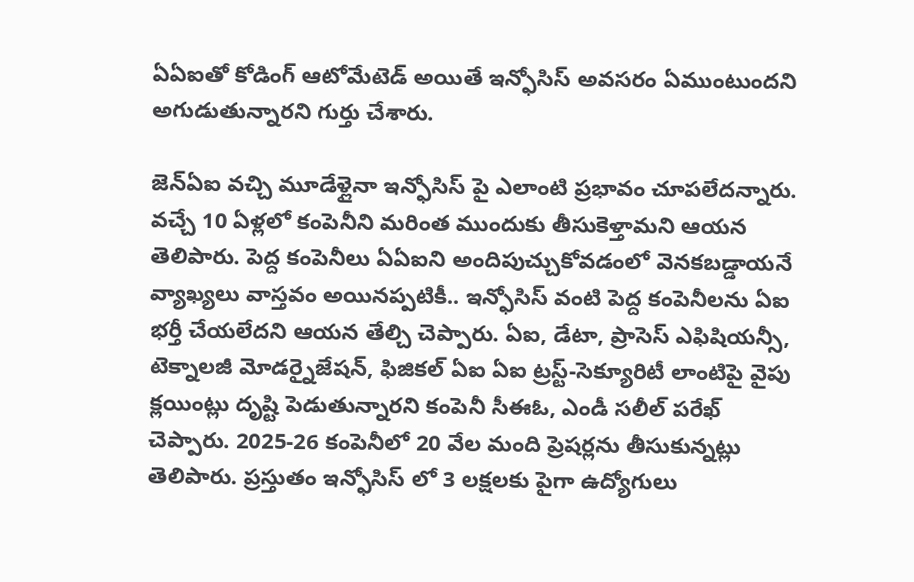ఏఏఐతో కోడింగ్ ఆటోమేటెడ్ అయితే ఇన్ఫోసిస్ అవసరం ఏముంటుందని అగుడుతున్నారని గుర్తు చేశారు.

జెన్ఏఐ వచ్చి మూడేళ్లైనా ఇన్ఫోసిస్ పై ఎలాంటి ప్రభావం చూపలేదన్నారు. వచ్చే 10 ఏళ్లలో కంపెనీని మరింత ముందుకు తీసుకెళ్తామని ఆయన తెలిపారు. పెద్ద కంపెనీలు ఏఏఐని అందిపుచ్చుకోవడంలో వెనకబడ్డాయనే వ్యాఖ్యలు వాస్తవం అయినప్పటికీ.. ఇన్ఫోసిస్ వంటి పెద్ద కంపెనీలను ఏఐ భర్తీ చేయలేదని ఆయన తేల్చి చెప్పారు. ఏఐ, డేటా, ప్రాసెస్‌ ఎఫిషియన్సీ, టెక్నాలజీ మోడర్నైజేషన్, ఫిజికల్‌ ఏఐ ఏఐ ట్రస్ట్‌-సెక్యూరిటీ లాంటిపై వైపు క్లయింట్లు దృష్టి పెడుతున్నారని కంపెనీ సీఈఓ, ఎండీ సలీల్‌ పరేఖ్‌ చెప్పారు. 2025-26 కంపెనీలో 20 వేల మంది ప్రెషర్లను తీసుకున్నట్లు తెలిపారు. ప్రస్తుతం ఇన్ఫోసిస్ లో 3 లక్షలకు పైగా ఉద్యోగులు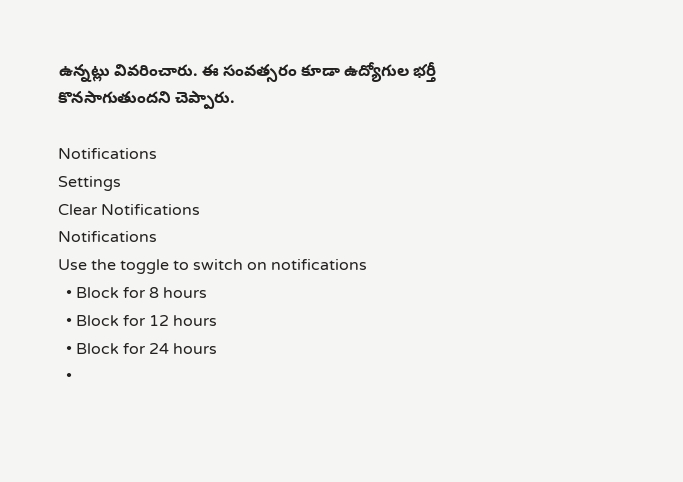ఉన్నట్లు వివరించారు. ఈ సంవత్సరం కూడా ఉద్యోగుల భర్తీ కొనసాగుతుందని చెప్పారు.

Notifications
Settings
Clear Notifications
Notifications
Use the toggle to switch on notifications
  • Block for 8 hours
  • Block for 12 hours
  • Block for 24 hours
  •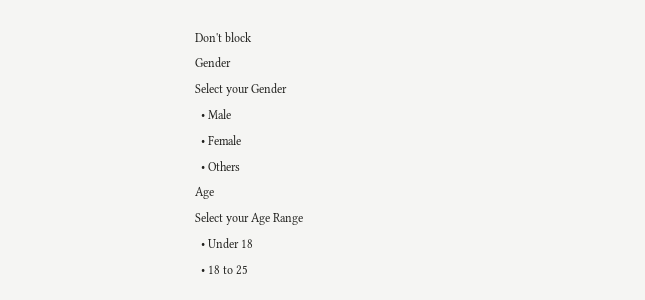Don't block
Gender
Select your Gender
  • Male
  • Female
  • Others
Age
Select your Age Range
  • Under 18
  • 18 to 25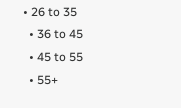• 26 to 35
  • 36 to 45
  • 45 to 55
  • 55+